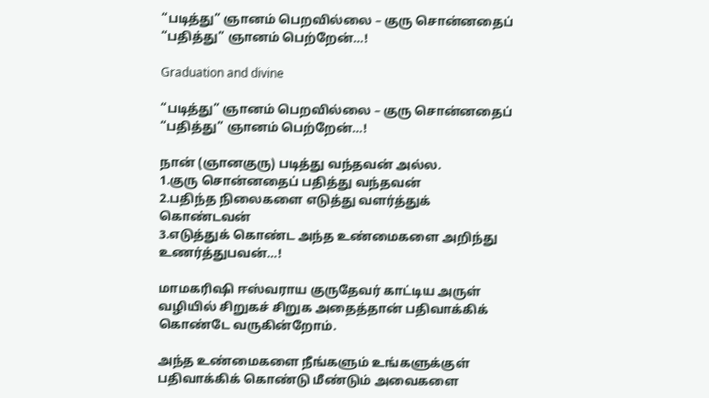“படித்து” ஞானம் பெறவில்லை – குரு சொன்னதைப் “பதித்து” ஞானம் பெற்றேன்…!

Graduation and divine

“படித்து” ஞானம் பெறவில்லை – குரு சொன்னதைப் “பதித்து” ஞானம் பெற்றேன்…!

நான் (ஞானகுரு) படித்து வந்தவன் அல்ல.
1.குரு சொன்னதைப் பதித்து வந்தவன்
2.பதிந்த நிலைகளை எடுத்து வளர்த்துக் கொண்டவன்
3.எடுத்துக் கொண்ட அந்த உண்மைகளை அறிந்து உணர்த்துபவன்…!

மாமகரிஷி ஈஸ்வராய குருதேவர் காட்டிய அருள் வழியில் சிறுகச் சிறுக அதைத்தான் பதிவாக்கிக் கொண்டே வருகின்றோம்.

அந்த உண்மைகளை நீங்களும் உங்களுக்குள் பதிவாக்கிக் கொண்டு மீண்டும் அவைகளை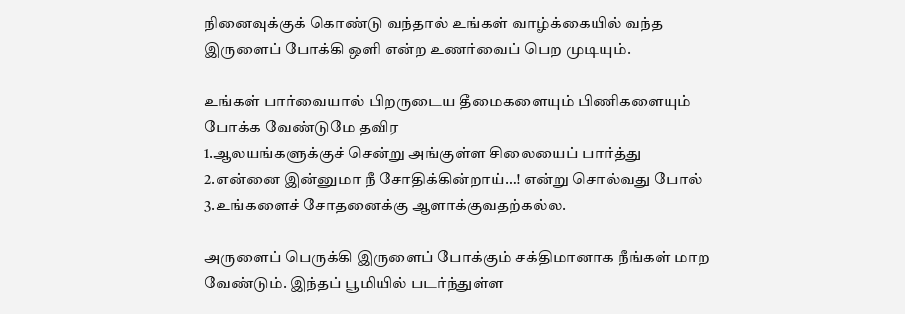நினைவுக்குக் கொண்டு வந்தால் உங்கள் வாழ்க்கையில் வந்த இருளைப் போக்கி ஒளி என்ற உணர்வைப் பெற முடியும்.

உங்கள் பார்வையால் பிறருடைய தீமைகளையும் பிணிகளையும் போக்க வேண்டுமே தவிர
1.ஆலயங்களுக்குச் சென்று அங்குள்ள சிலையைப் பார்த்து
2.என்னை இன்னுமா நீ சோதிக்கின்றாய்…! என்று சொல்வது போல்
3.உங்களைச் சோதனைக்கு ஆளாக்குவதற்கல்ல.

அருளைப் பெருக்கி இருளைப் போக்கும் சக்திமானாக நீங்கள் மாற வேண்டும். இந்தப் பூமியில் படர்ந்துள்ள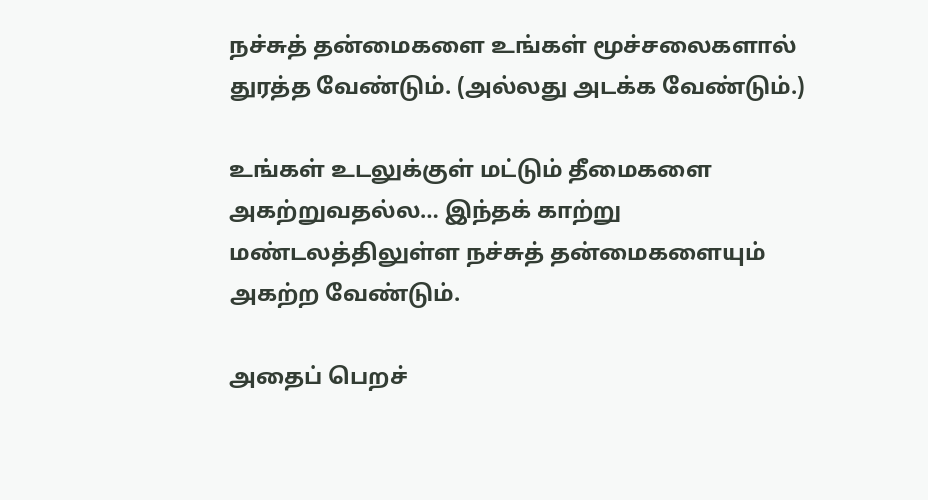நச்சுத் தன்மைகளை உங்கள் மூச்சலைகளால் துரத்த வேண்டும். (அல்லது அடக்க வேண்டும்.)

உங்கள் உடலுக்குள் மட்டும் தீமைகளை அகற்றுவதல்ல… இந்தக் காற்று மண்டலத்திலுள்ள நச்சுத் தன்மைகளையும் அகற்ற வேண்டும்.

அதைப் பெறச்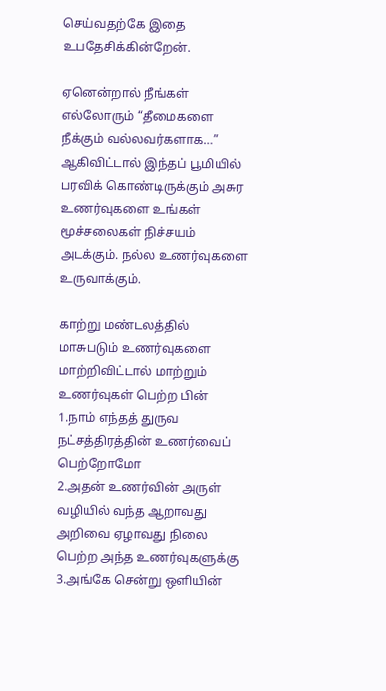செய்வதற்கே இதை உபதேசிக்கின்றேன்.

ஏனென்றால் நீங்கள் எல்லோரும் “தீமைகளை நீக்கும் வல்லவர்களாக…” ஆகிவிட்டால் இந்தப் பூமியில் பரவிக் கொண்டிருக்கும் அசுர உணர்வுகளை உங்கள் மூச்சலைகள் நிச்சயம் அடக்கும். நல்ல உணர்வுகளை உருவாக்கும்.

காற்று மண்டலத்தில் மாசுபடும் உணர்வுகளை மாற்றிவிட்டால் மாற்றும் உணர்வுகள் பெற்ற பின்
1.நாம் எந்தத் துருவ நட்சத்திரத்தின் உணர்வைப் பெற்றோமோ
2.அதன் உணர்வின் அருள் வழியில் வந்த ஆறாவது அறிவை ஏழாவது நிலை பெற்ற அந்த உணர்வுகளுக்கு
3.அங்கே சென்று ஒளியின்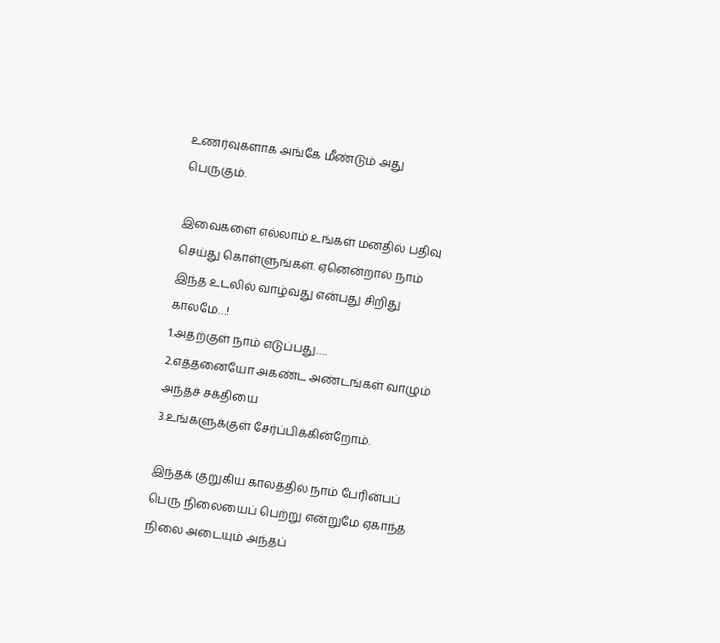உணர்வுகளாக அங்கே மீண்டும் அது பெருகும்.

இவைகளை எல்லாம் உங்கள் மனதில் பதிவு செய்து கொள்ளுங்கள். ஏனென்றால் நாம் இந்த உடலில் வாழ்வது என்பது சிறிது காலமே…!
1.அதற்குள் நாம் எடுப்பது….
2.எத்தனையோ அகண்ட அண்டங்கள் வாழும் அந்தச் சக்தியை
3.உங்களுக்குள் சேர்ப்பிக்கின்றோம்.

இந்தக் குறுகிய காலத்தில் நாம் பேரின்பப் பெரு நிலையைப் பெற்று என்றுமே ஏகாந்த நிலை அடையும் அந்தப்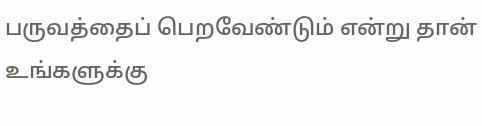பருவத்தைப் பெறவேண்டும் என்று தான் உங்களுக்கு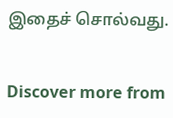இதைச் சொல்வது.


Discover more from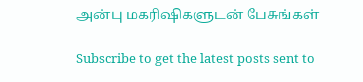அன்பு மகரிஷிகளுடன் பேசுங்கள்

Subscribe to get the latest posts sent to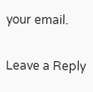your email.

Leave a Reply